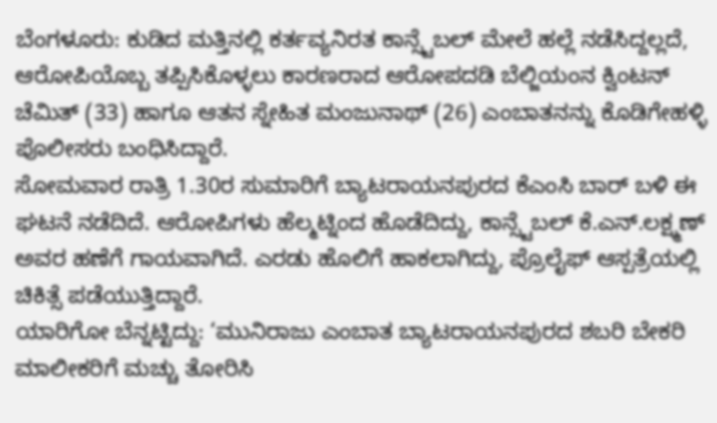ಬೆಂಗಳೂರು: ಕುಡಿದ ಮತ್ತಿನಲ್ಲಿ ಕರ್ತವ್ಯನಿರತ ಕಾನ್ಸ್ಟೆಬಲ್ ಮೇಲೆ ಹಲ್ಲೆ ನಡೆಸಿದ್ದಲ್ಲದೆ, ಆರೋಪಿಯೊಬ್ಬ ತಪ್ಪಿಸಿಕೊಳ್ಳಲು ಕಾರಣರಾದ ಆರೋಪದಡಿ ಬೆಲ್ಜಿಯಂನ ಕ್ವಿಂಟನ್ ಚೆಮಿತ್ (33) ಹಾಗೂ ಆತನ ಸ್ನೇಹಿತ ಮಂಜುನಾಥ್ (26) ಎಂಬಾತನನ್ನು ಕೊಡಿಗೇಹಳ್ಳಿ ಪೊಲೀಸರು ಬಂಧಿಸಿದ್ದಾರೆ.
ಸೋಮವಾರ ರಾತ್ರಿ 1.30ರ ಸುಮಾರಿಗೆ ಬ್ಯಾಟರಾಯನಪುರದ ಕೆಎಂಸಿ ಬಾರ್ ಬಳಿ ಈ ಘಟನೆ ನಡೆದಿದೆ. ಆರೋಪಿಗಳು ಹೆಲ್ಮಟ್ನಿಂದ ಹೊಡೆದಿದ್ದು, ಕಾನ್ಸ್ಟೆಬಲ್ ಕೆ.ಎನ್.ಲಕ್ಷ್ಮಣ್ ಅವರ ಹಣೆಗೆ ಗಾಯವಾಗಿದೆ. ಎರಡು ಹೊಲಿಗೆ ಹಾಕಲಾಗಿದ್ದು, ಪ್ರೊಲೈಫ್ ಆಸ್ಪತ್ರೆಯಲ್ಲಿ ಚಿಕಿತ್ಸೆ ಪಡೆಯುತ್ತಿದ್ದಾರೆ.
ಯಾರಿಗೋ ಬೆನ್ನಟ್ಟಿದ್ದು: ‘ಮುನಿರಾಜು ಎಂಬಾತ ಬ್ಯಾಟರಾಯನಪುರದ ಶಬರಿ ಬೇಕರಿ ಮಾಲೀಕರಿಗೆ ಮಚ್ಚು ತೋರಿಸಿ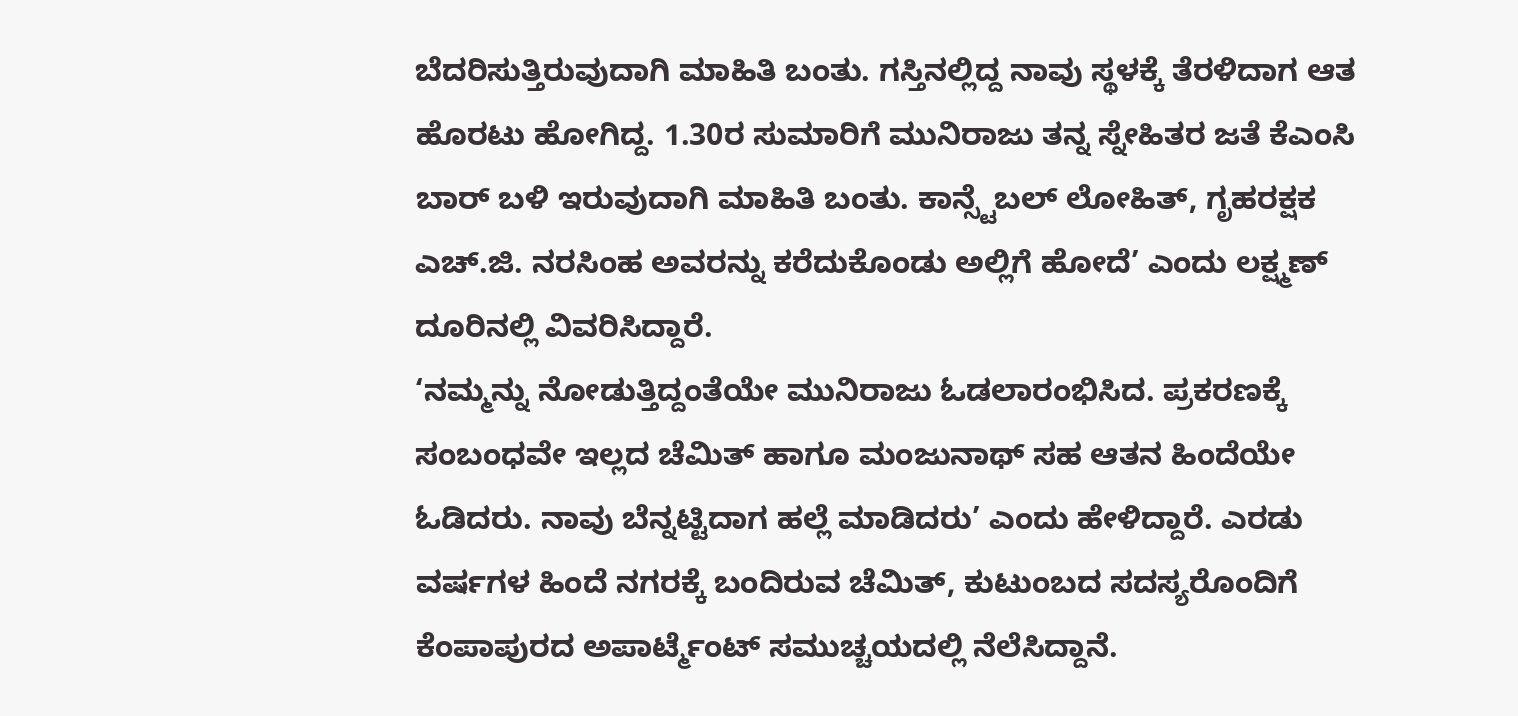ಬೆದರಿಸುತ್ತಿರುವುದಾಗಿ ಮಾಹಿತಿ ಬಂತು. ಗಸ್ತಿನಲ್ಲಿದ್ದ ನಾವು ಸ್ಥಳಕ್ಕೆ ತೆರಳಿದಾಗ ಆತ ಹೊರಟು ಹೋಗಿದ್ದ. 1.30ರ ಸುಮಾರಿಗೆ ಮುನಿರಾಜು ತನ್ನ ಸ್ನೇಹಿತರ ಜತೆ ಕೆಎಂಸಿ ಬಾರ್ ಬಳಿ ಇರುವುದಾಗಿ ಮಾಹಿತಿ ಬಂತು. ಕಾನ್ಸ್ಟೆಬಲ್ ಲೋಹಿತ್, ಗೃಹರಕ್ಷಕ ಎಚ್.ಜಿ. ನರಸಿಂಹ ಅವರನ್ನು ಕರೆದುಕೊಂಡು ಅಲ್ಲಿಗೆ ಹೋದೆ’ ಎಂದು ಲಕ್ಷ್ಮಣ್ ದೂರಿನಲ್ಲಿ ವಿವರಿಸಿದ್ದಾರೆ.
‘ನಮ್ಮನ್ನು ನೋಡುತ್ತಿದ್ದಂತೆಯೇ ಮುನಿರಾಜು ಓಡಲಾರಂಭಿಸಿದ. ಪ್ರಕರಣಕ್ಕೆ ಸಂಬಂಧವೇ ಇಲ್ಲದ ಚೆಮಿತ್ ಹಾಗೂ ಮಂಜುನಾಥ್ ಸಹ ಆತನ ಹಿಂದೆಯೇ ಓಡಿದರು. ನಾವು ಬೆನ್ನಟ್ಟಿದಾಗ ಹಲ್ಲೆ ಮಾಡಿದರು’ ಎಂದು ಹೇಳಿದ್ದಾರೆ. ಎರಡು ವರ್ಷಗಳ ಹಿಂದೆ ನಗರಕ್ಕೆ ಬಂದಿರುವ ಚೆಮಿತ್, ಕುಟುಂಬದ ಸದಸ್ಯರೊಂದಿಗೆ ಕೆಂಪಾಪುರದ ಅಪಾರ್ಟ್ಮೆಂಟ್ ಸಮುಚ್ಚಯದಲ್ಲಿ ನೆಲೆಸಿದ್ದಾನೆ.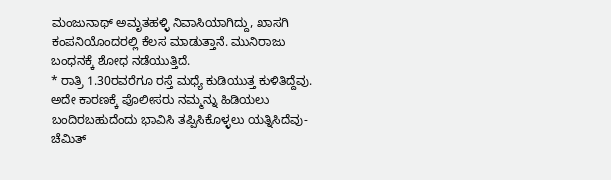ಮಂಜುನಾಥ್ ಅಮೃತಹಳ್ಳಿ ನಿವಾಸಿಯಾಗಿದ್ದು, ಖಾಸಗಿ ಕಂಪನಿಯೊಂದರಲ್ಲಿ ಕೆಲಸ ಮಾಡುತ್ತಾನೆ. ಮುನಿರಾಜು ಬಂಧನಕ್ಕೆ ಶೋಧ ನಡೆಯುತ್ತಿದೆ.
* ರಾತ್ರಿ 1.30ರವರೆಗೂ ರಸ್ತೆ ಮಧ್ಯೆ ಕುಡಿಯುತ್ತ ಕುಳಿತಿದ್ದೆವು. ಅದೇ ಕಾರಣಕ್ಕೆ ಪೊಲೀಸರು ನಮ್ಮನ್ನು ಹಿಡಿಯಲು ಬಂದಿರಬಹುದೆಂದು ಭಾವಿಸಿ ತಪ್ಪಿಸಿಕೊಳ್ಳಲು ಯತ್ನಿಸಿದೆವು- ಚೆಮಿತ್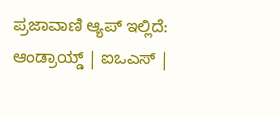ಪ್ರಜಾವಾಣಿ ಆ್ಯಪ್ ಇಲ್ಲಿದೆ: ಆಂಡ್ರಾಯ್ಡ್ | ಐಒಎಸ್ |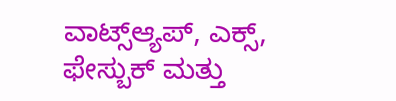ವಾಟ್ಸ್ಆ್ಯಪ್, ಎಕ್ಸ್, ಫೇಸ್ಬುಕ್ ಮತ್ತು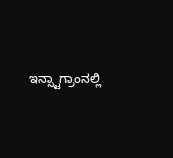ಇನ್ಸ್ಟಾಗ್ರಾಂನಲ್ಲಿ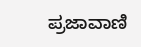ಪ್ರಜಾವಾಣಿ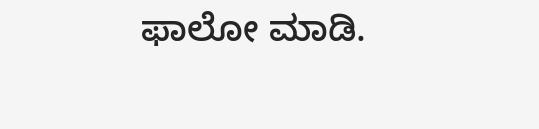ಫಾಲೋ ಮಾಡಿ.